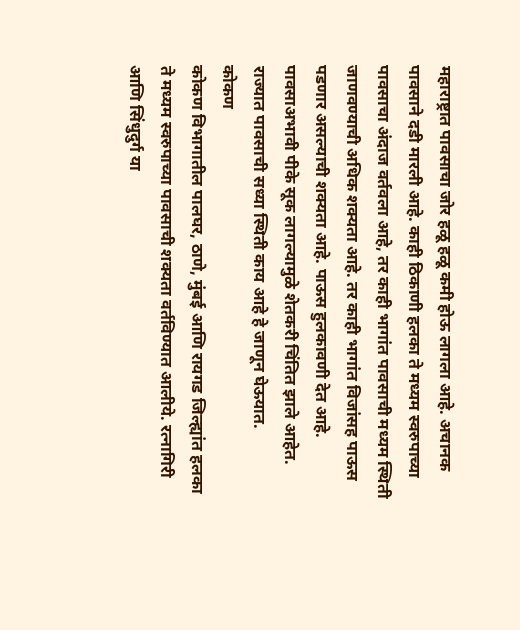महाराष्ट्रात पावसाचा जोर हळू हळू कमी होऊ लागला आहे. अचानक पावसाने दडी मारली आहे. काही ठिकाणी हलका ते मध्यम स्वरुपाच्या पावसाचा अंदाज वर्तवला आहे, तर काही भागांत पावसाची मध्यम स्थिती जाणवण्याची अधिक शक्यता आहे. तर काही भागांत विजांसह पाऊस पडणार असल्याची शक्यता आहे. पाऊस हुलकावणी देत आहे. पावसाअभावी पीके सूक लागल्यामुळे शेतकरी चिंतित झाले आहेत. राज्यात पावसाची सध्या स्थिती काय आहे हे जाणून घेऊयात.
कोकण
कोकण विभागातील पालघर, ठाणे, मुंबई आणि रायगड जिल्ह्यांत हलका ते मध्यम स्वरुपाच्या पावसाची शक्यता वर्तविण्यात आलीये. रत्नागिरी आणि सिंधुदुर्ग या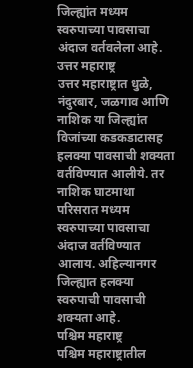जिल्ह्यांत मध्यम स्वरुपाच्या पावसाचा अंदाज वर्तवलेला आहे.
उत्तर महाराष्ट्र
उत्तर महाराष्ट्रात धुळे, नंदुरबार, जळगाव आणि नाशिक या जिल्ह्यांत विजांच्या कडकडाटासह हलक्या पावसाची शक्यता वर्तविण्यात आलीये. तर नाशिक घाटमाथा परिसरात मध्यम स्वरुपाच्या पावसाचा अंदाज वर्तविण्यात आलाय. अहिल्यानगर जिल्ह्यात हलक्या स्वरुपाची पावसाची शक्यता आहे.
पश्चिम महाराष्ट्र
पश्चिम महाराष्ट्रातील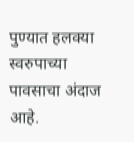पुण्यात हलक्या स्वरुपाच्या पावसाचा अंदाज आहे.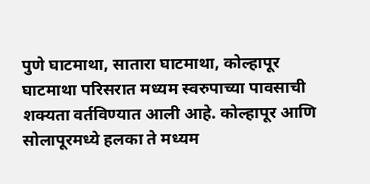पुणे घाटमाथा, सातारा घाटमाथा, कोल्हापूर घाटमाथा परिसरात मध्यम स्वरुपाच्या पावसाची शक्यता वर्तविण्यात आली आहे. कोल्हापूर आणि सोलापूरमध्ये हलका ते मध्यम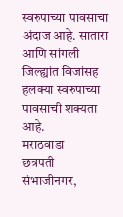स्वरुपाच्या पावसाचा अंदाज आहे. सातारा आणि सांगली जिल्ह्यांत विजांसह हलक्या स्वरुपाच्या पावसाची शक्यता आहे.
मराठवाडा
छत्रपती संभाजीनगर,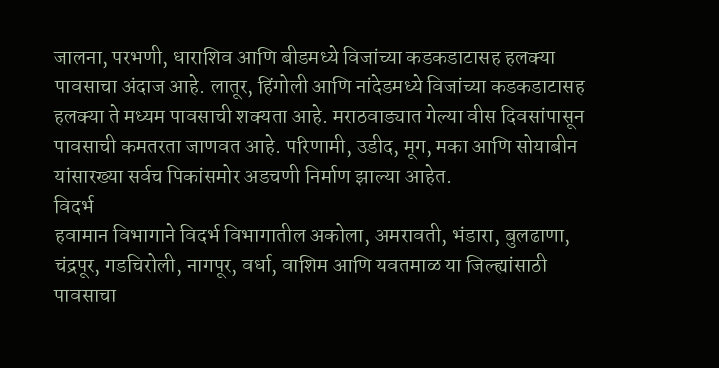जालना, परभणी, धाराशिव आणि बीडमध्ये विजांच्या कडकडाटासह हलक्या पावसाचा अंदाज आहे. लातूर, हिंगोली आणि नांदेडमध्ये विजांच्या कडकडाटासह हलक्या ते मध्यम पावसाची शक्यता आहे. मराठवाड्यात गेल्या वीस दिवसांपासून पावसाची कमतरता जाणवत आहे. परिणामी, उडीद, मूग, मका आणि सोयाबीन यांसारख्या सर्वच पिकांसमोर अडचणी निर्माण झाल्या आहेत.
विदर्भ
हवामान विभागाने विदर्भ विभागातील अकोला, अमरावती, भंडारा, बुलढाणा, चंद्रपूर, गडचिरोली, नागपूर, वर्धा, वाशिम आणि यवतमाळ या जिल्ह्यांसाठी पावसाचा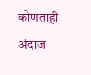कोणताही अंदाज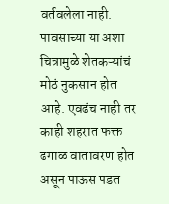वर्तवलेला नाही.
पावसाच्या या अशा चित्रामुळे शेतकऱ्यांचं मोठं नुकसान होत आहे. एवढंच नाही तर काही शहरात फक्त ढगाळ वातावरण होत असून पाऊस पडत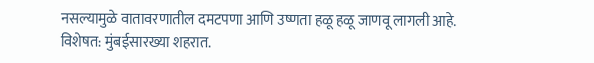नसल्यामुळे वातावरणातील दमटपणा आणि उष्णता हळू हळू जाणवू लागली आहे. विशेषत: मुंबईसारख्या शहरात.